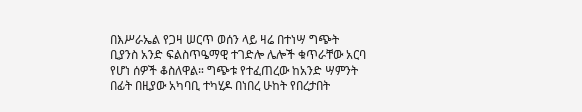በእሥራኤል የጋዛ ሠርጥ ወሰን ላይ ዛሬ በተነሣ ግጭት ቢያንስ አንድ ፍልስጥዔማዊ ተገድሎ ሌሎች ቁጥራቸው አርባ የሆነ ሰዎች ቆስለዋል። ግጭቱ የተፈጠረው ከአንድ ሣምንት በፊት በዚያው አካባቢ ተካሂዶ በነበረ ሁከት የበረታበት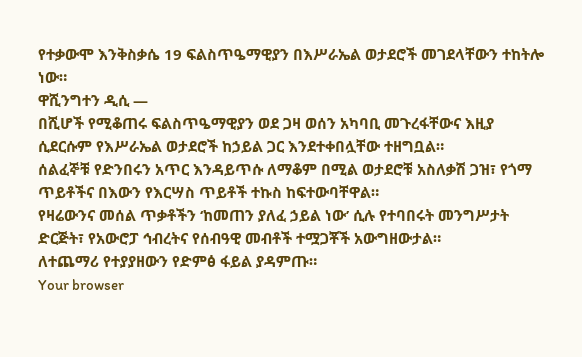የተቃውሞ እንቅስቃሴ 19 ፍልስጥዔማዊያን በእሥራኤል ወታደሮች መገደላቸውን ተከትሎ ነው።
ዋሺንግተን ዲሲ —
በሺሆች የሚቆጠሩ ፍልስጥዔማዊያን ወደ ጋዛ ወሰን አካባቢ መጉረፋቸውና እዚያ ሲደርሱም የእሥራኤል ወታደሮች ከኃይል ጋር እንደተቀበሏቸው ተዘግቧል።
ሰልፈኞቹ የድንበሩን አጥር እንዳይጥሱ ለማቆም በሚል ወታደሮቹ አስለቃሽ ጋዝ፣ የጎማ ጥይቶችና በእውን የእርሣስ ጥይቶች ተኩስ ከፍተውባቸዋል።
የዛሬውንና መሰል ጥቃቶችን ‘ከመጠን ያለፈ ኃይል ነው’ ሲሉ የተባበሩት መንግሥታት ድርጅት፣ የአውሮፓ ኅብረትና የሰብዓዊ መብቶች ተሟጋቾች አውግዘውታል።
ለተጨማሪ የተያያዘውን የድምፅ ፋይል ያዳምጡ።
Your browser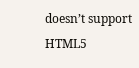doesn’t support HTML5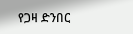የጋዛ ድንበር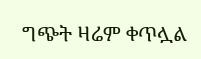ግጭት ዛሬም ቀጥሏል